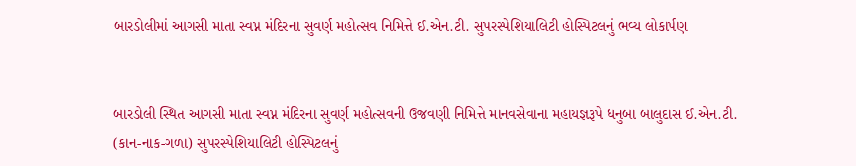બારડોલીમાં આગસી માતા સ્વપ્ન મંદિરના સુવર્ણ મહોત્સવ નિમિત્તે ઈ.એન.ટી. સુપરસ્પેશિયાલિટી હોસ્પિટલનું ભવ્ય લોકાર્પણ


બારડોલી સ્થિત આગસી માતા સ્વપ્ન મંદિરના સુવર્ણ મહોત્સવની ઉજવણી નિમિત્તે માનવસેવાના મહાયજ્ઞરૂપે ધનુબા બાલુદાસ ઈ.એન.ટી. (કાન-નાક-ગળા) સુપરસ્પેશિયાલિટી હોસ્પિટલનું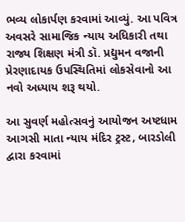ભવ્ય લોકાર્પણ કરવામાં આવ્યું. આ પવિત્ર અવસરે સામાજિક ન્યાય અધિકારી તથા રાજ્ય શિક્ષણ મંત્રી ડૉ. પ્રદ્યુમન વજાની પ્રેરણાદાયક ઉપસ્થિતિમાં લોકસેવાનો આ નવો અધ્યાય શરૂ થયો.

આ સુવર્ણ મહોત્સવનું આયોજન અષ્ટધામ આગસી માતા ન્યાય મંદિર ટ્રસ્ટ, બારડોલી દ્વારા કરવામાં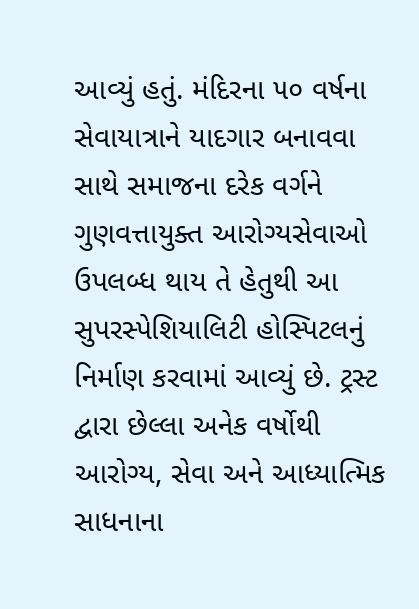આવ્યું હતું. મંદિરના ૫૦ વર્ષના સેવાયાત્રાને યાદગાર બનાવવા સાથે સમાજના દરેક વર્ગને ગુણવત્તાયુક્ત આરોગ્યસેવાઓ ઉપલબ્ધ થાય તે હેતુથી આ સુપરસ્પેશિયાલિટી હોસ્પિટલનું નિર્માણ કરવામાં આવ્યું છે. ટ્રસ્ટ દ્વારા છેલ્લા અનેક વર્ષોથી આરોગ્ય, સેવા અને આધ્યાત્મિક સાધનાના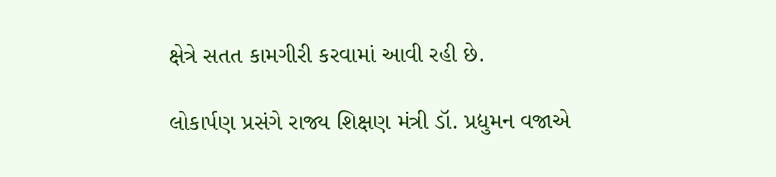ક્ષેત્રે સતત કામગીરી કરવામાં આવી રહી છે.

લોકાર્પણ પ્રસંગે રાજ્ય શિક્ષણ મંત્રી ડૉ. પ્રદ્યુમન વજાએ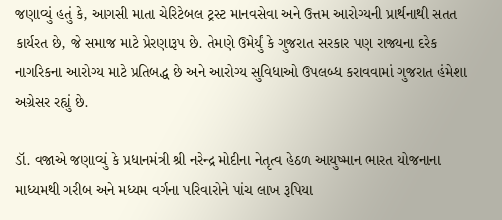જણાવ્યું હતું કે, આગસી માતા ચેરિટેબલ ટ્રસ્ટ માનવસેવા અને ઉત્તમ આરોગ્યની પ્રાર્થનાથી સતત કાર્યરત છે, જે સમાજ માટે પ્રેરણારૂપ છે. તેમણે ઉમેર્યું કે ગુજરાત સરકાર પણ રાજ્યના દરેક નાગરિકના આરોગ્ય માટે પ્રતિબદ્ધ છે અને આરોગ્ય સુવિધાઓ ઉપલબ્ધ કરાવવામાં ગુજરાત હંમેશા અગ્રેસર રહ્યું છે.

ડૉ. વજાએ જણાવ્યું કે પ્રધાનમંત્રી શ્રી નરેન્દ્ર મોદીના નેતૃત્વ હેઠળ આયુષ્માન ભારત યોજનાના માધ્યમથી ગરીબ અને મધ્યમ વર્ગના પરિવારોને પાંચ લાખ રૂપિયા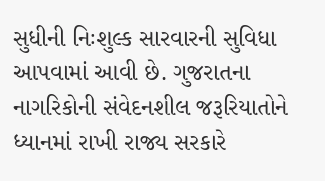સુધીની નિઃશુલ્ક સારવારની સુવિધા આપવામાં આવી છે. ગુજરાતના નાગરિકોની સંવેદનશીલ જરૂરિયાતોને ધ્યાનમાં રાખી રાજ્ય સરકારે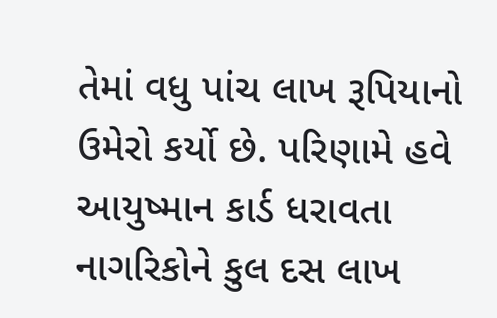તેમાં વધુ પાંચ લાખ રૂપિયાનો ઉમેરો કર્યો છે. પરિણામે હવે આયુષ્માન કાર્ડ ધરાવતા નાગરિકોને કુલ દસ લાખ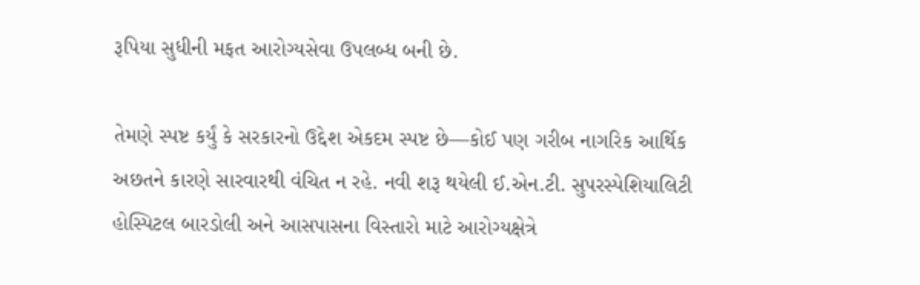રૂપિયા સુધીની મફત આરોગ્યસેવા ઉપલબ્ધ બની છે.

તેમણે સ્પષ્ટ કર્યું કે સરકારનો ઉદ્દેશ એકદમ સ્પષ્ટ છે—કોઈ પણ ગરીબ નાગરિક આર્થિક અછતને કારણે સારવારથી વંચિત ન રહે. નવી શરૂ થયેલી ઈ.એન.ટી. સુપરસ્પેશિયાલિટી હોસ્પિટલ બારડોલી અને આસપાસના વિસ્તારો માટે આરોગ્યક્ષેત્રે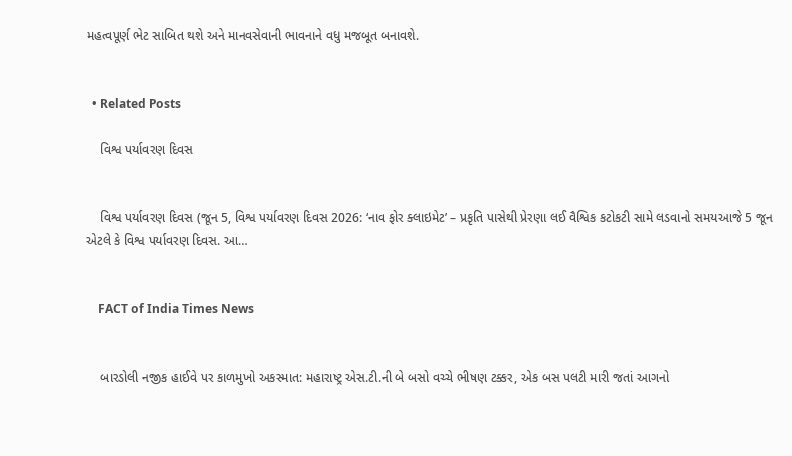મહત્વપૂર્ણ ભેટ સાબિત થશે અને માનવસેવાની ભાવનાને વધુ મજબૂત બનાવશે.


  • Related Posts

    વિશ્વ પર્યાવરણ દિવસ


    વિશ્વ પર્યાવરણ દિવસ (જૂન 5, વિશ્વ પર્યાવરણ દિવસ 2026: ‘નાવ ફોર ક્લાઇમેટ’ – પ્રકૃતિ પાસેથી પ્રેરણા લઈ વૈશ્વિક કટોકટી સામે લડવાનો સમયઆજે 5 જૂન એટલે કે વિશ્વ પર્યાવરણ દિવસ. આ…


    FACT of India Times News


    બારડોલી નજીક હાઈવે પર કાળમુખો અકસ્માત: મહારાષ્ટ્ર એસ.ટી.ની બે બસો વચ્ચે ભીષણ ટક્કર, એક બસ પલટી મારી જતાં આગનો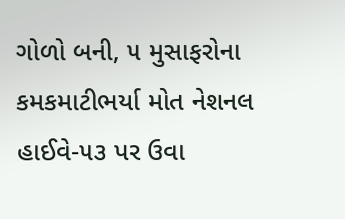ગોળો બની, ૫ મુસાફરોના કમકમાટીભર્યા મોત નેશનલ હાઈવે-૫૩ પર ઉવા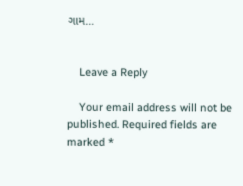ગામ…


    Leave a Reply

    Your email address will not be published. Required fields are marked *